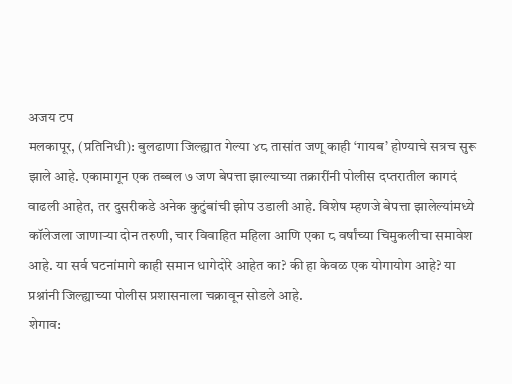अजय टप
मलकापूर, (प्रतिनिधी): बुलढाणा जिल्ह्यात गेल्या ४८ तासांत जणू काही ‘गायब’ होण्याचे सत्रच सुरू झाले आहे. एकामागून एक तब्बल ७ जण बेपत्ता झाल्याच्या तक्रारींनी पोलीस दप्तरातील कागदं वाढली आहेत, तर दुसरीकडे अनेक कुटुंबांची झोप उडाली आहे. विशेष म्हणजे बेपत्ता झालेल्यांमध्ये कॉलेजला जाणाऱ्या दोन तरुणी, चार विवाहित महिला आणि एका ८ वर्षांच्या चिमुकलीचा समावेश आहे. या सर्व घटनांमागे काही समान धागेदोरे आहेत का? की हा केवळ एक योगायोग आहे? या प्रश्नांनी जिल्ह्याच्या पोलीस प्रशासनाला चक्रावून सोडले आहे.
शेगाव: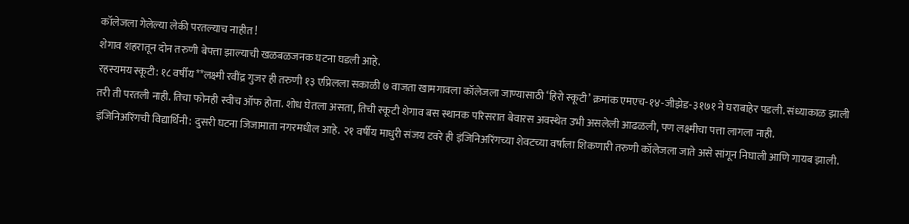कॉलेजला गेलेल्या लेकी परतल्याच नाहीत!
शेगाव शहरातून दोन तरुणी बेपत्ता झाल्याची खळबळजनक घटना घडली आहे.
रहस्यमय स्कूटी: १८ वर्षीय **लक्ष्मी रवींद्र गुजर ही तरुणी १३ एप्रिलला सकाळी ७ वाजता खामगावला कॉलेजला जाण्यासाठी ‘हिरो स्कूटी’ क्रमांक एमएच-१४-जीझेड-३१७१ ने घराबाहेर पडली. संध्याकाळ झाली तरी ती परतली नाही. तिचा फोनही स्वीच ऑफ होता. शोध घेतला असता, तिची स्कूटी शेगाव बस स्थानक परिसरात बेवारस अवस्थेत उभी असलेली आढळली, पण लक्ष्मीचा पत्ता लागला नाही.
इंजिनिअरिंगची विद्यार्थिनी: दुसरी घटना जिजामाता नगरमधील आहे. २१ वर्षीय माधुरी संजय टवरे ही इंजिनिअरिंगच्या शेवटच्या वर्षाला शिकणारी तरुणी कॉलेजला जाते असे सांगून निघाली आणि गायब झाली.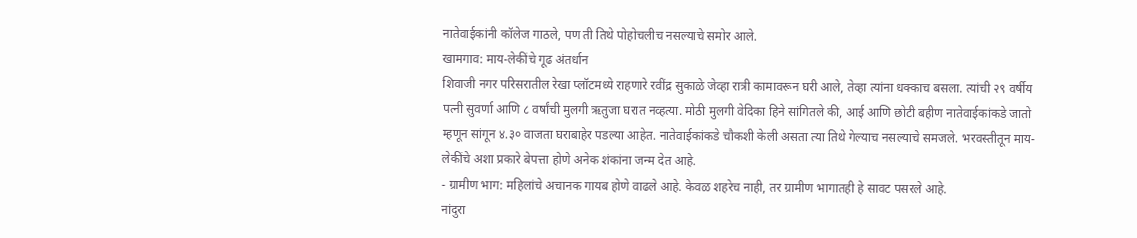नातेवाईकांनी कॉलेज गाठले, पण ती तिथे पोहोचलीच नसल्याचे समोर आले.
खामगाव: माय-लेकींचे गूढ अंतर्धान
शिवाजी नगर परिसरातील रेखा प्लॉटमध्ये राहणारे रवींद्र सुकाळे जेव्हा रात्री कामावरून घरी आले, तेव्हा त्यांना धक्काच बसला. त्यांची २९ वर्षीय पत्नी सुवर्णा आणि ८ वर्षांची मुलगी ऋतुजा घरात नव्हत्या. मोठी मुलगी वेदिका हिने सांगितले की, आई आणि छोटी बहीण नातेवाईकांकडे जातो म्हणून सांगून ४.३० वाजता घराबाहेर पडल्या आहेत. नातेवाईकांकडे चौकशी केली असता त्या तिथे गेल्याच नसल्याचे समजले. भरवस्तीतून माय-लेकींचे अशा प्रकारे बेपत्ता होणे अनेक शंकांना जन्म देत आहे.
- ग्रामीण भाग: महिलांचे अचानक गायब होणे वाढले आहे. केवळ शहरेच नाही, तर ग्रामीण भागातही हे सावट पसरले आहे.
नांदुरा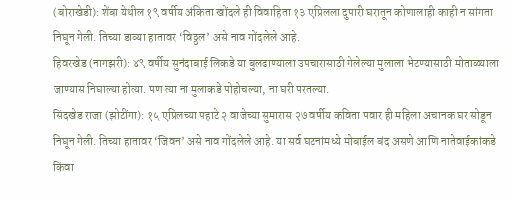(बोराखेडी): शेंबा येथील १९ वर्षीय अंकिता खोंदले ही विवाहिता १३ एप्रिलला दुपारी घरातून कोणालाही काही न सांगता निघून गेली. तिच्या डाव्या हातावर ‘विठ्ठल’ असे नाव गोंदलेले आहे.
हिवरखेड (नागझरी): ४९ वर्षीय सुनंदाबाई लिकडे या बुलढाण्याला उपचारासाठी गेलेल्या मुलाला भेटण्यासाठी मोताळ्याला जाण्यास निघाल्या होत्या. पण त्या ना मुलाकडे पोहोचल्या, ना घरी परतल्या.
सिंदखेड राजा (झोटींगा): १५ एप्रिलच्या पहाटे २ वाजेच्या सुमारास २७ वर्षीय कविता पवार ही महिला अचानक घर सोडून निघून गेली. तिच्या हातावर ‘जिवन’ असे नाव गोंदलेले आहे. या सर्व घटनांमध्ये मोबाईल बंद असणे आणि नातेवाईकांकडे किंवा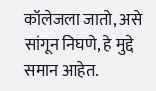कॉलेजला जातो, असे सांगून निघणे, हे मुद्दे समान आहेत.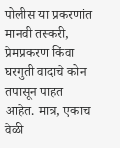पोलीस या प्रकरणांत मानवी तस्करी, प्रेमप्रकरण किंवा घरगुती वादाचे कोन तपासून पाहत आहेत. मात्र, एकाच वेळी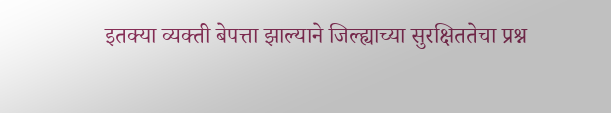इतक्या व्यक्ती बेपत्ता झाल्याने जिल्ह्याच्या सुरक्षिततेचा प्रश्न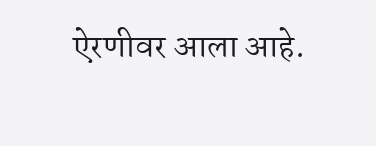ऐरणीवर आला आहे.